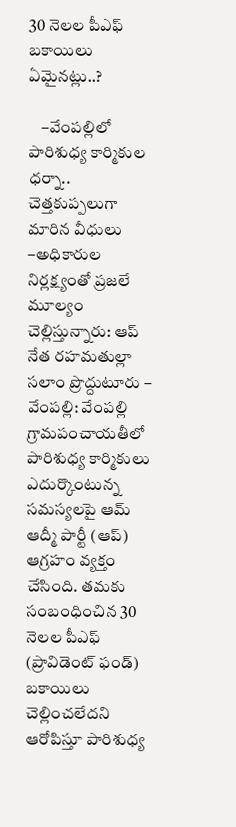30 నెలల పీఎఫ్ బకాయిలు ఏమైనట్లు..?

    –వేంపల్లిలో పారిశుధ్య కార్మికుల ధర్నా.. చెత్తకుప్పలుగా మారిన వీధులు   –అధికారుల నిర్లక్ష్యంతో ప్రజలే మూల్యం చెల్లిస్తున్నారు: ఆప్ నేత రహమతుల్లా   సలాం ప్రొద్దుటూరు – వేంపల్లి: వేంపల్లి గ్రామపంచాయతీలో పారిశుధ్య కార్మికులు ఎదుర్కొంటున్న సమస్యలపై ఆమ్ ఆద్మీ పార్టీ (ఆప్) ఆగ్రహం వ్యక్తం చేసింది. తమకు సంబంధించిన 30 నెలల పీఎఫ్ (ప్రావిడెంట్ ఫండ్) బకాయిలు చెల్లించలేదని ఆరోపిస్తూ పారిశుధ్య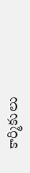కార్మికులు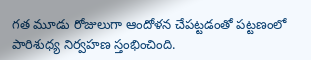గత మూడు రోజులుగా ఆందోళన చేపట్టడంతో పట్టణంలో పారిశుధ్య నిర్వహణ స్తంభించింది.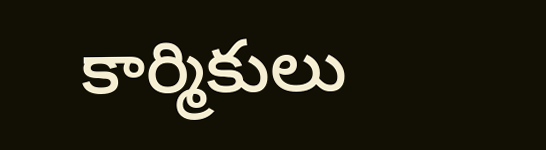కార్మికులు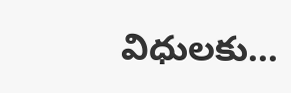విధులకు...